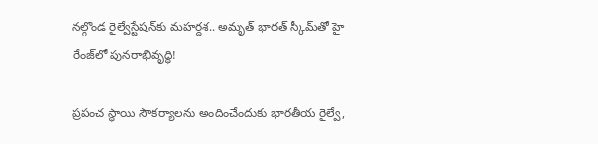నల్గొండ రైల్వేస్టేషన్‌కు మహర్దశ.. అమృత్ భారత్ స్కీమ్‌తో హై రేంజ్‌లో పునరాభివృద్ధి!

ప్రపంచ స్థాయి సౌకర్యాలను అందించేందుకు భారతీయ రైల్వే,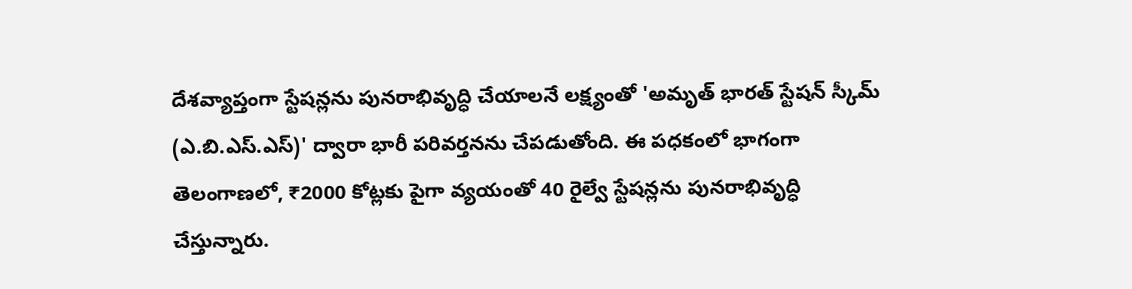దేశవ్యాప్తంగా స్టేషన్లను పునరాభివృద్ధి చేయాలనే లక్ష్యంతో 'అమృత్ భారత్ స్టేషన్ స్కీమ్ (ఎ.బి.ఎస్.ఎస్)' ద్వారా భారీ పరివర్తనను చేపడుతోంది. ఈ పధకంలో భాగంగా తెలంగాణలో, ₹2000 కోట్లకు పైగా వ్యయంతో 40 రైల్వే స్టేషన్లను పునరాభివృద్ధి చేస్తున్నారు.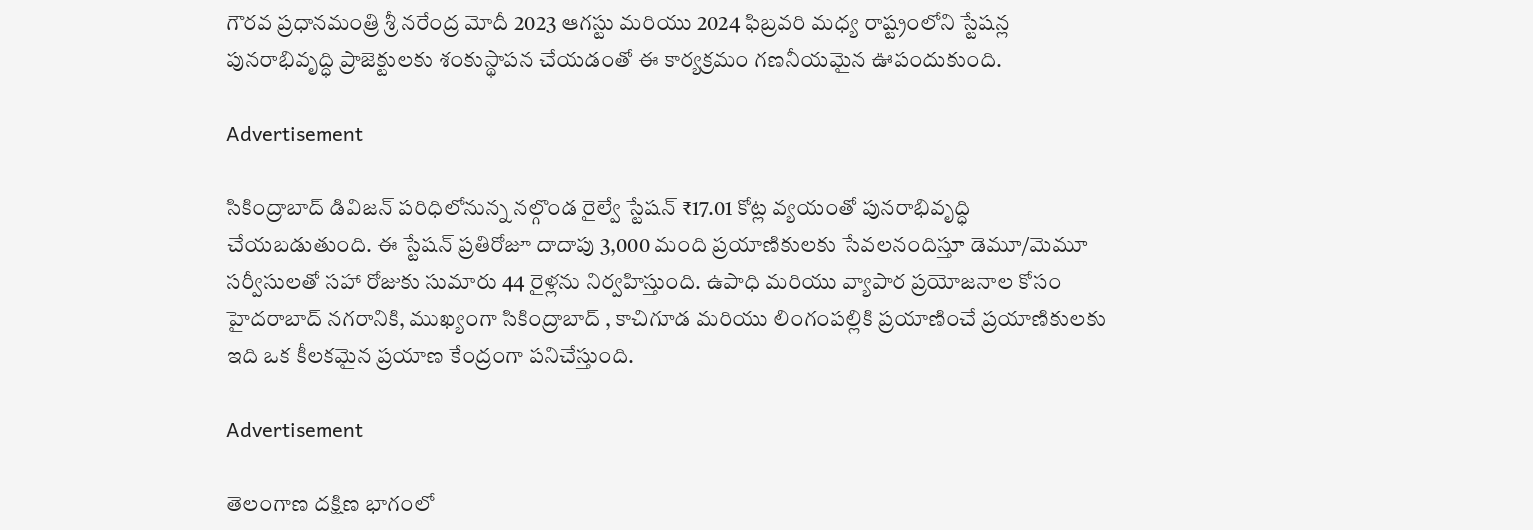గౌరవ ప్రధానమంత్రి శ్రీ నరేంద్ర మోదీ 2023 ఆగస్టు మరియు 2024 ఫిబ్రవరి మధ్య రాష్ట్రంలోని స్టేషన్ల పునరాభివృద్ధి ప్రాజెక్టులకు శంకుస్థాపన చేయడంతో ఈ కార్యక్రమం గణనీయమైన ఊపందుకుంది.

Advertisement

సికింద్రాబాద్ డివిజన్ పరిధిలోనున్న నల్గొండ రైల్వే స్టేషన్‌ ₹17.01 కోట్ల వ్యయంతో పునరాభివృద్ధి చేయబడుతుంది. ఈ స్టేషన్ ప్రతిరోజూ దాదాపు 3,000 మంది ప్రయాణికులకు సేవలనందిస్తూ డెమూ/మెమూ సర్వీసులతో సహా రోజుకు సుమారు 44 రైళ్లను నిర్వహిస్తుంది. ఉపాధి మరియు వ్యాపార ప్రయోజనాల కోసం హైదరాబాద్ నగరానికి, ముఖ్యంగా సికింద్రాబాద్ , కాచిగూడ మరియు లింగంపల్లికి ప్రయాణించే ప్రయాణికులకు ఇది ఒక కీలకమైన ప్రయాణ కేంద్రంగా పనిచేస్తుంది.

Advertisement

తెలంగాణ దక్షిణ భాగంలో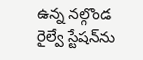ఉన్న నల్గొండ రైల్వే స్టేషన్‌ను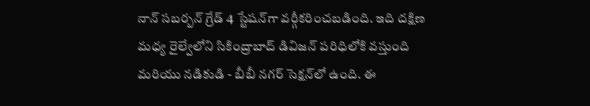నాన్ సబర్బన్ గ్రేడ్ 4 స్టేషన్‌గా వర్గీకరించబడింది. ఇది దక్షిణ మధ్య రైల్వేలోని సికింద్రాబాద్ డివిజన్ పరిధిలోకి వస్తుంది మరియు నడికుడి - బీబీ నగర్ సెక్షన్‌లో ఉంది. ఈ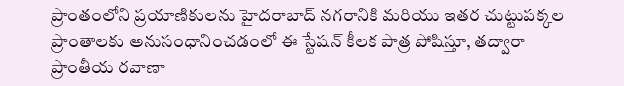ప్రాంతంలోని ప్రయాణికులను హైదరాబాద్ నగరానికి మరియు ఇతర చుట్టుపక్కల ప్రాంతాలకు అనుసంధానించడంలో ఈ స్టేషన్ కీలక పాత్ర పోషిస్తూ, తద్వారా ప్రాంతీయ రవాణా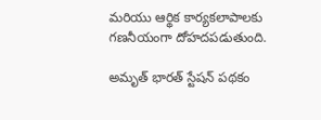మరియు ఆర్థిక కార్యకలాపాలకు గణనీయంగా దోహదపడుతుంది.

అమృత్ భారత్ స్టేషన్ పథకం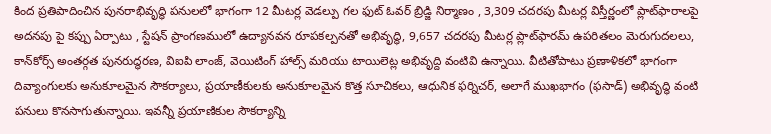కింద ప్రతిపాదించిన పునరాభివృద్ధి పనులలో భాగంగా 12 మీటర్ల వెడల్పు గల ఫుట్ ఓవర్ బ్రిడ్జి నిర్మాణం , 3,309 చదరపు మీటర్ల విస్తీర్ణంలో ప్లాట్‌ఫారాలపై అదనపు పై కప్పు ఏర్పాటు , స్టేషన్ ప్రాంగణములో ఉద్యానవన రూపకల్పనతో అభివృద్ధి, 9,657 చదరపు మీటర్ల ప్లాట్‌ఫారమ్‌ ఉపరితలం మెరుగుదలలు, కాన్‌కోర్స్ అంతర్గత పునరుద్ధరణ, విఐపి లాంజ్, వెయిటింగ్ హాల్స్ మరియు టాయిలెట్ల అభివృద్ది వంటివి ఉన్నాయి. వీటితోపాటు ప్రణాళికలో భాగంగా దివ్యాంగులకు అనుకూలమైన సౌకర్యాలు, ప్రయాణీకులకు అనుకూలమైన కొత్త సూచికలు, ఆధునిక ఫర్నిచర్, అలాగే ముఖభాగం (ఫసాడ్) అభివృద్ధి వంటి పనులు కొనసాగుతున్నాయి. ఇవన్నీ ప్రయాణికుల సౌకర్యాన్ని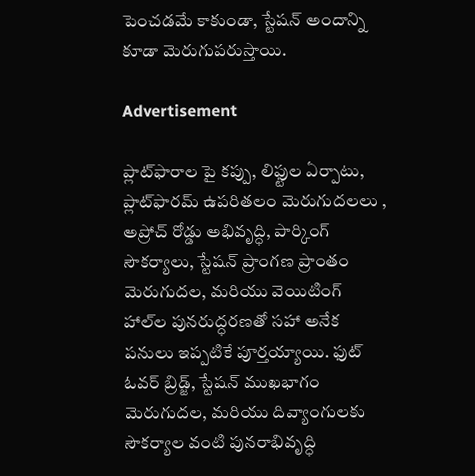పెంచడమే కాకుండా, స్టేషన్ అందాన్ని కూడా మెరుగుపరుస్తాయి.

Advertisement

ప్లాట్‌ఫారాల పై కప్పు, లిఫ్టుల ఏర్పాటు, ప్లాట్‌ఫారమ్‌ ఉపరితలం మెరుగుదలలు , అప్రోచ్ రోడ్డు అభివృద్ధి, పార్కింగ్ సౌకర్యాలు, స్టేషన్ ప్రాంగణ ప్రాంతం మెరుగుదల, మరియు వెయిటింగ్ హాల్‌ల పునరుద్ధరణతో సహా అనేక పనులు ఇప్పటికే పూర్తయ్యాయి. ఫుట్ ఓవర్ బ్రిడ్జ్, స్టేషన్ ముఖభాగం మెరుగుదల, మరియు దివ్యాంగులకు సౌకర్యాల వంటి పునరాభివృద్ధి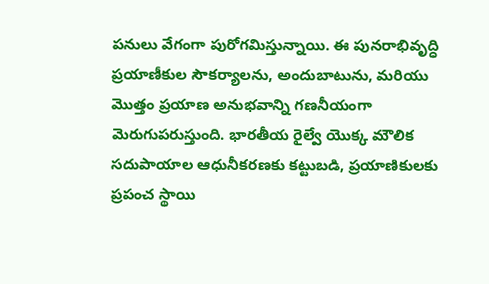పనులు వేగంగా పురోగమిస్తున్నాయి. ఈ పునరాభివృద్ధి ప్రయాణీకుల సౌకర్యాలను, అందుబాటును, మరియు మొత్తం ప్రయాణ అనుభవాన్ని గణనీయంగా మెరుగుపరుస్తుంది. భారతీయ రైల్వే యొక్క మౌలిక సదుపాయాల ఆధునీకరణకు కట్టుబడి, ప్రయాణికులకు ప్రపంచ స్థాయి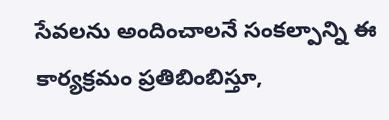సేవలను అందించాలనే సంకల్పాన్ని ఈ కార్యక్రమం ప్రతిబింబిస్తూ,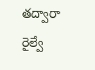తద్వారా రైల్వే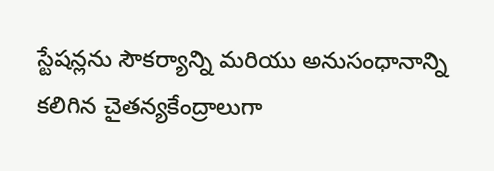స్టేషన్లను సౌకర్యాన్ని మరియు అనుసంధానాన్ని కలిగిన చైతన్యకేంద్రాలుగా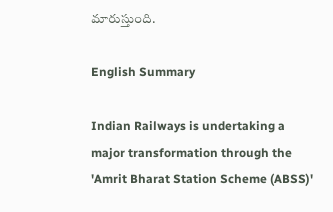మారుస్తుంది.

English Summary

Indian Railways is undertaking a major transformation through the 'Amrit Bharat Station Scheme (ABSS)'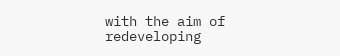with the aim of redeveloping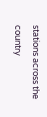stations across the country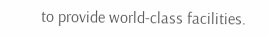to provide world-class facilities.